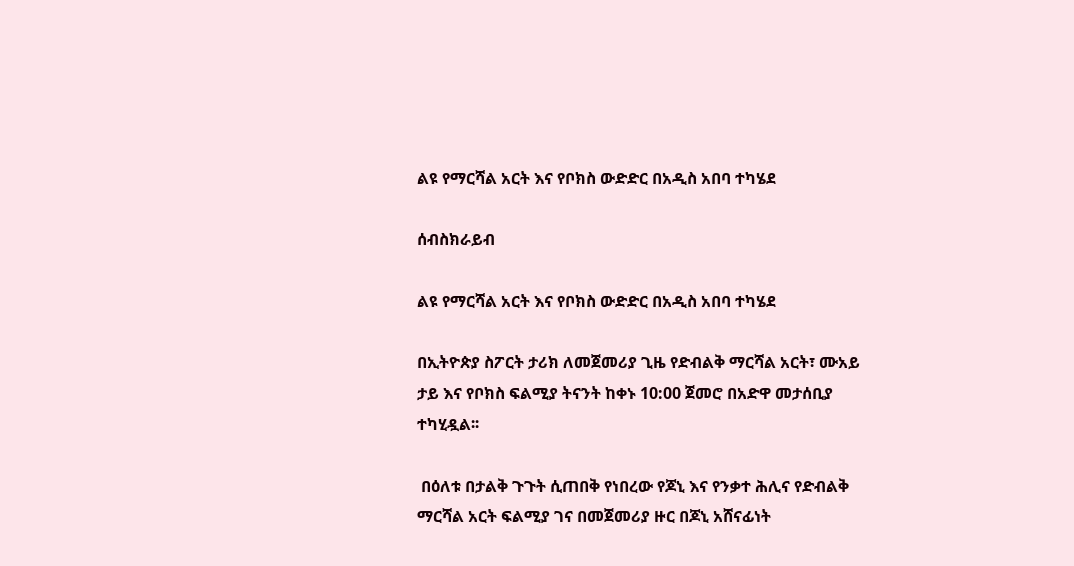ልዩ የማርሻል አርት እና የቦክስ ውድድር በአዲስ አበባ ተካሄደ

ሰብስክራይብ

ልዩ የማርሻል አርት እና የቦክስ ውድድር በአዲስ አበባ ተካሄደ

በኢትዮጵያ ስፖርት ታሪክ ለመጀመሪያ ጊዜ የድብልቅ ማርሻል አርት፣ ሙአይ ታይ እና የቦክስ ፍልሚያ ትናንት ከቀኑ 10:00 ጀመሮ በአድዋ መታሰቢያ ተካሂዷል፡፡

 በዕለቱ በታልቅ ጉጉት ሲጠበቅ የነበረው የጆኒ እና የንቃተ ሕሊና የድብልቅ ማርሻል አርት ፍልሚያ ገና በመጀመሪያ ዙር በጆኒ አሸናፊነት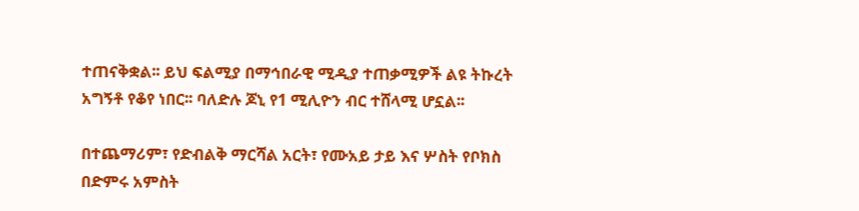ተጠናቅቋል፡፡ ይህ ፍልሚያ በማኅበራዊ ሚዲያ ተጠቃሚዎች ልዩ ትኩረት አግኝቶ የቆየ ነበር፡፡ ባለድሉ ጆኒ የ1 ሚሊዮን ብር ተሸላሚ ሆኗል፡፡

በተጨማሪም፣ የድብልቅ ማርሻል አርት፣ የሙአይ ታይ እና ሦስት የቦክስ በድምሩ አምስት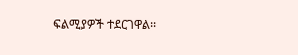ፍልሚያዎች ተደርገዋል፡፡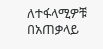ለተፋላሚዎቹ በአጠቃላይ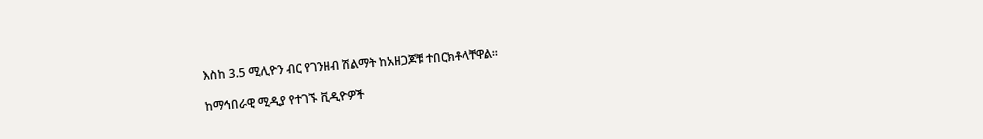እስከ 3.5 ሚሊዮን ብር የገንዘብ ሽልማት ከአዘጋጆቹ ተበርክቶላቸዋል፡፡

ከማኅበራዊ ሚዲያ የተገኙ ቪዲዮዎች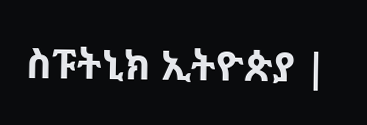ስፑትኒክ ኢትዮጵያ |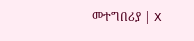መተግበሪያ | X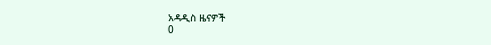አዳዲስ ዜናዎች
0